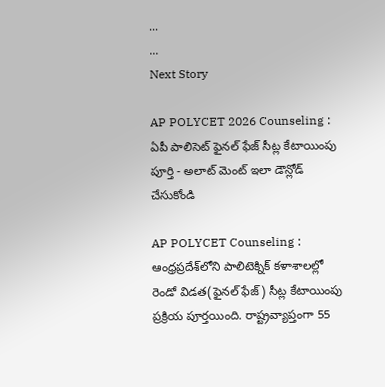...
...
Next Story

AP POLYCET 2026 Counseling : ఏపీ పాలిసెట్ ఫైనల్ ఫేజ్ సీట్ల కేటాయింపు పూర్తి - అలాట్ మెంట్ ఇలా డౌన్లోడ్ చేసుకోండి

AP POLYCET Counseling : ఆంధ్రప్రదేశ్‌లోని పాలిటెక్నిక్ కళాశాలల్లో రెండో విడత(ఫైనల్ ఫేజ్) సీట్ల కేటాయింపు ప్రక్రియ పూర్తయింది. రాష్ట్రవ్యాప్తంగా 55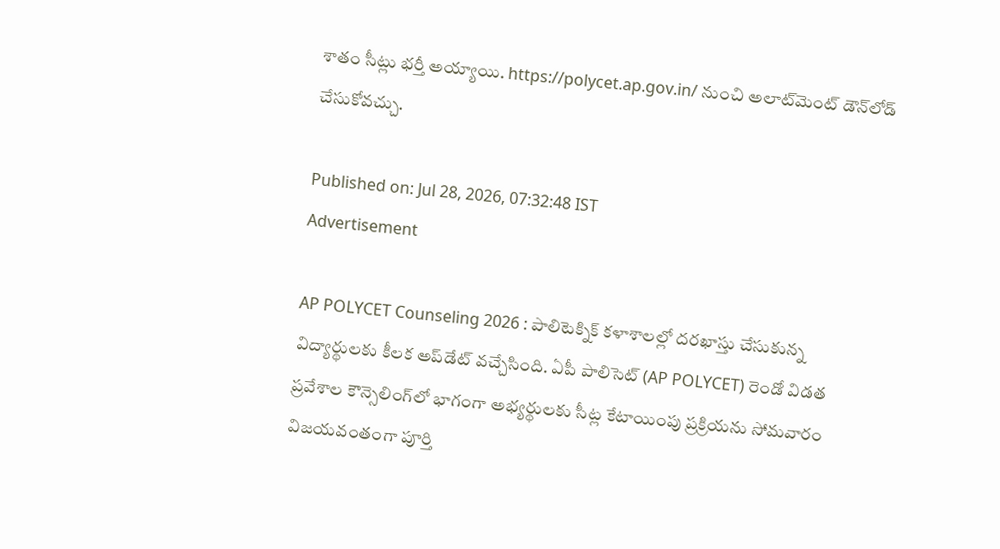శాతం సీట్లు భర్తీ అయ్యాయి. https://polycet.ap.gov.in/ నుంచి అలాట్‌మెంట్ డౌన్‌లోడ్ చేసుకోవచ్చు.

Published on: Jul 28, 2026, 07:32:48 IST
Advertisement

AP POLYCET Counseling 2026 : పాలిటెక్నిక్ కళాశాలల్లో దరఖాస్తు చేసుకున్న విద్యార్థులకు కీలక అప్‌డేట్ వచ్చేసింది. ఏపీ పాలిసెట్ (AP POLYCET) రెండో విడత ప్రవేశాల కౌన్సెలింగ్‌లో భాగంగా అభ్యర్థులకు సీట్ల కేటాయింపు ప్రక్రియను సోమవారం విజయవంతంగా పూర్తి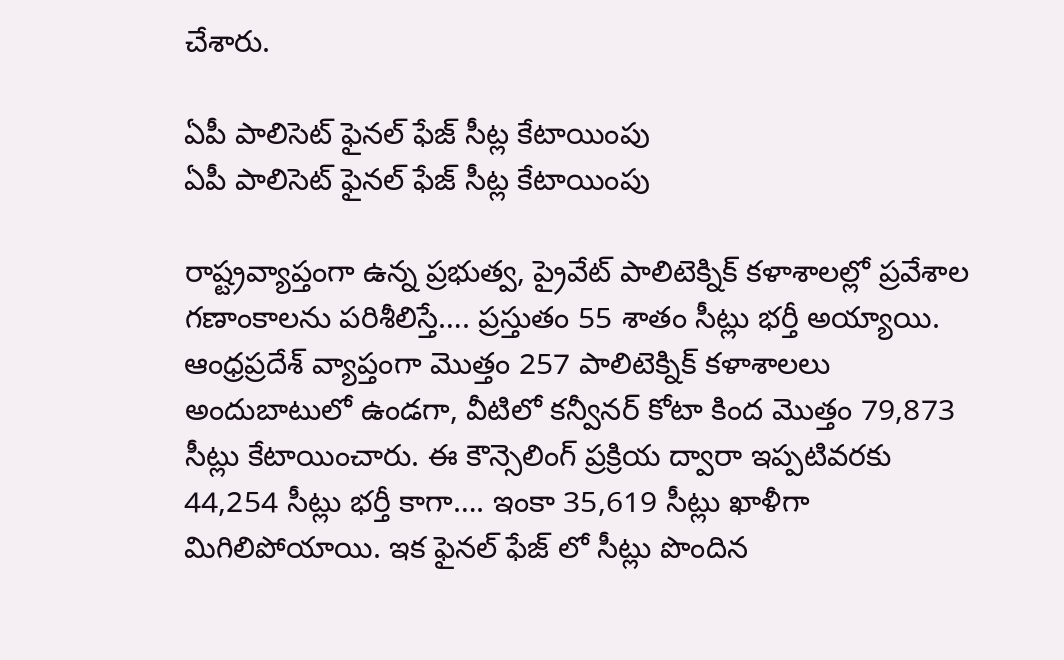చేశారు.

ఏపీ పాలిసెట్ ఫైనల్ ఫేజ్ సీట్ల కేటాయింపు
ఏపీ పాలిసెట్ ఫైనల్ ఫేజ్ సీట్ల కేటాయింపు

రాష్ట్రవ్యాప్తంగా ఉన్న ప్రభుత్వ, ప్రైవేట్ పాలిటెక్నిక్ కళాశాలల్లో ప్రవేశాల గణాంకాలను పరిశీలిస్తే…. ప్రస్తుతం 55 శాతం సీట్లు భర్తీ అయ్యాయి. ఆంధ్రప్రదేశ్ వ్యాప్తంగా మొత్తం 257 పాలిటెక్నిక్ కళాశాలలు అందుబాటులో ఉండగా, వీటిలో కన్వీనర్ కోటా కింద మొత్తం 79,873 సీట్లు కేటాయించారు. ఈ కౌన్సెలింగ్ ప్రక్రియ ద్వారా ఇప్పటివరకు 44,254 సీట్లు భర్తీ కాగా…. ఇంకా 35,619 సీట్లు ఖాళీగా మిగిలిపోయాయి. ఇక ఫైనల్ ఫేజ్ లో సీట్లు పొందిన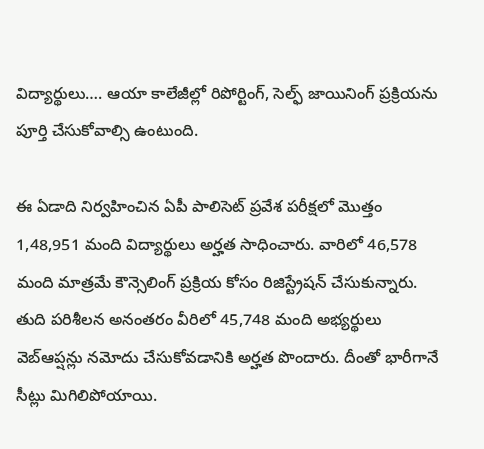విద్యార్థులు…. ఆయా కాలేజీల్లో రిపోర్టింగ్, సెల్ఫ్ జాయినింగ్ ప్రక్రియను పూర్తి చేసుకోవాల్సి ఉంటుంది.

ఈ ఏడాది నిర్వహించిన ఏపీ పాలిసెట్ ప్రవేశ పరీక్షలో మొత్తం 1,48,951 మంది విద్యార్థులు అర్హత సాధించారు. వారిలో 46,578 మంది మాత్రమే కౌన్సెలింగ్ ప్రక్రియ కోసం రిజిస్ట్రేషన్ చేసుకున్నారు. తుది పరిశీలన అనంతరం వీరిలో 45,748 మంది అభ్యర్థులు వెబ్‌ఆప్షన్లు నమోదు చేసుకోవడానికి అర్హత పొందారు. దీంతో భారీగానే సీట్లు మిగిలిపోయాయి.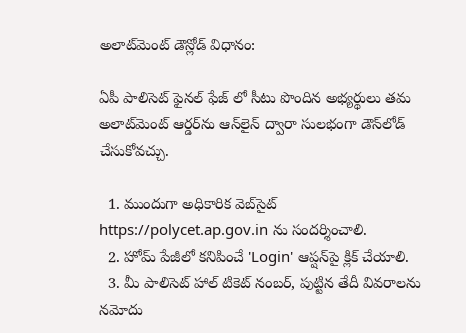అలాట్‌మెంట్ డౌన్లోడ్ విధానం:

ఏపీ పాలిసెట్ ఫైనల్ ఫేజ్ లో సీటు పొందిన అభ్యర్థులు తమ అలాట్‌మెంట్ ఆర్డర్‌ను ఆన్‌లైన్ ద్వారా సులభంగా డౌన్‌లోడ్ చేసుకోవచ్చు.

  1. ముందుగా అధికారిక వెబ్‌సైట్ https://polycet.ap.gov.in ను సందర్శించాలి.
  2. హోమ్ పేజీలో కనిపించే 'Login' ఆప్షన్‌పై క్లిక్ చేయాలి.
  3. మీ పాలిసెట్ హాల్ టికెట్ నంబర్, పుట్టిన తేదీ వివరాలను నమోదు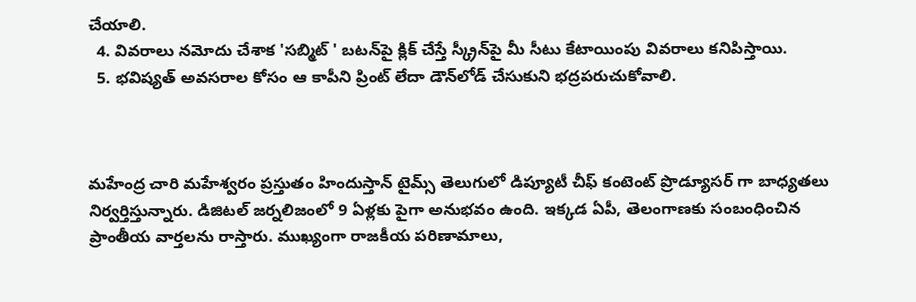చేయాలి.
  4. వివరాలు నమోదు చేశాక 'సబ్మిట్ ' బటన్‌పై క్లిక్ చేస్తే స్క్రీన్‌పై మీ సీటు కేటాయింపు వివరాలు కనిపిస్తాయి.
  5. భవిష్యత్ అవసరాల కోసం ఆ కాపీని ప్రింట్ లేదా డౌన్‌లోడ్ చేసుకుని భద్రపరుచుకోవాలి.



మహేంద్ర చారి మహేశ్వరం ప్రస్తుతం హిందుస్తాన్ టైమ్స్ తెలుగులో డిప్యూటీ చీఫ్ కంటెంట్ ప్రొడ్యూసర్ గా బాధ్యతలు నిర్వర్తిస్తున్నారు. డిజిటల్ జర్నలిజంలో 9 ఏళ్లకు పైగా అనుభవం ఉంది. ఇక్కడ ఏపీ, తెలంగాణకు సంబంధించిన ప్రాంతీయ వార్తలను రాస్తారు. ముఖ్యంగా రాజకీయ పరిణామాలు,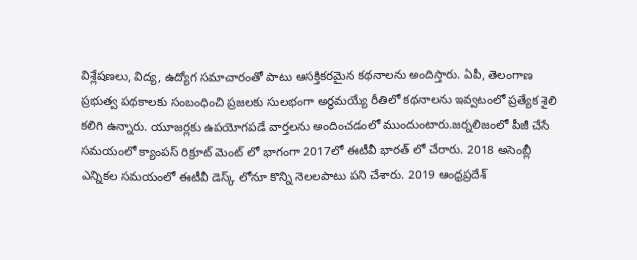విశ్లేషణలు, విద్య, ఉద్యోగ సమాచారంతో పాటు ఆసక్తికరమైన కథనాలను అందిస్తారు. ఏపీ, తెలంగాణ ప్రభుత్వ పథకాలకు సంబంధించి ప్రజలకు సులభంగా అర్థమయ్యే రీతిలో కథనాలను ఇవ్వటంలో ప్రత్యేక శైలి కలిగి ఉన్నారు. యూజర్లకు ఉపయోగపడే వార్తలను అందించడంలో ముందుంటారు.జర్నలిజంలో పీజీ చేసే సమయంలో క్యాంపస్ రిక్రూట్ మెంట్ లో భాగంగా 2017లో ఈటీవీ భారత్ లో చేరారు. 2018 అసెంబ్లీ ఎన్నికల సమయంలో ఈటీవీ డెస్క్ లోనూ కొన్ని నెలలపాటు పని చేశారు. 2019 ఆంధ్రప్రదేశ్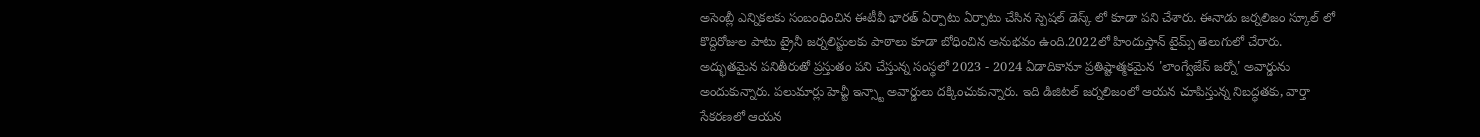అసెంబ్లీ ఎన్నికలకు సంబంధించిన ఈటీవీ భారత్ ఏర్పాటు ఏర్పాటు చేసిన స్పెషల్ డెస్క్ లో కూడా పని చేశారు. ఈనాడు జర్నలిజం స్కూల్ లో కొద్దిరోజుల పాటు ట్రైనీ జర్నలిస్టులకు పాఠాలు కూడా బోధించిన అనుభవం ఉంది.2022లో హిందుస్తాన్ టైమ్స్ తెలుగులో చేరారు. అద్భుతమైన పనితీరుతో ప్రస్తుతం పని చేస్తున్న సంస్థలో 2023 - 2024 ఏడాదికానూ ప్రతిష్టాత్మకమైన 'లాంగ్వేజేస్ జర్నో' అవార్డును అందుకున్నారు. పలుమార్లు హెచ్టీ ఇన్స్టా అవార్డులు దక్కించుకున్నారు. ఇది డిజిటల్ జర్నలిజంలో ఆయన చూపిస్తున్న నిబద్ధతకు, వార్తా సేకరణలో ఆయన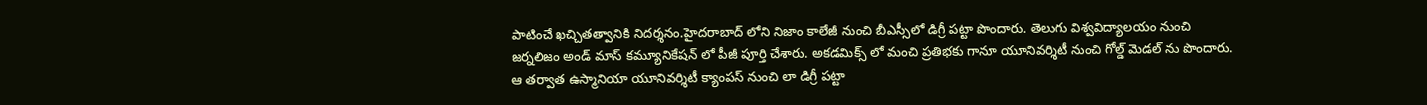పాటించే ఖచ్చితత్వానికి నిదర్శనం.హైదరాబాద్ లోని నిజాం కాలేజీ నుంచి బీఎస్సీలో డిగ్రీ పట్టా పొందారు. తెలుగు విశ్వవిద్యాలయం నుంచి జర్నలిజం అండ్ మాస్ కమ్యూనికేషన్ లో పీజీ పూర్తి చేశారు. అకడమిక్స్ లో మంచి ప్రతిభకు గానూ యూనివర్శిటీ నుంచి గోల్డ్ మెడల్ ను పొందారు. ఆ తర్వాత ఉస్మానియా యూనివర్శిటీ క్యాంపస్ నుంచి లా డిగ్రీ పట్టా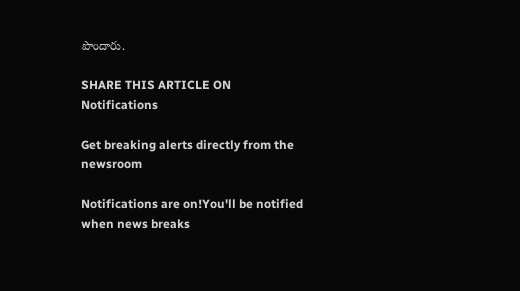పొందారు.

SHARE THIS ARTICLE ON
Notifications

Get breaking alerts directly from the newsroom

Notifications are on!You'll be notified when news breaks